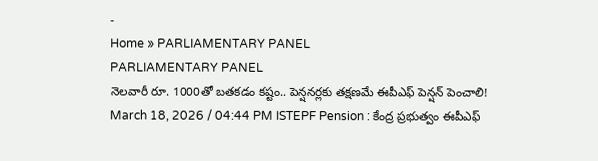-
Home » PARLIAMENTARY PANEL
PARLIAMENTARY PANEL
నెలవారీ రూ. 1000తో బతకడం కష్టం.. పెన్షనర్లకు తక్షణమే ఈపీఎఫ్ పెన్షన్ పెంచాలి!
March 18, 2026 / 04:44 PM ISTEPF Pension : కేంద్ర ప్రభుత్వం ఈపీఎఫ్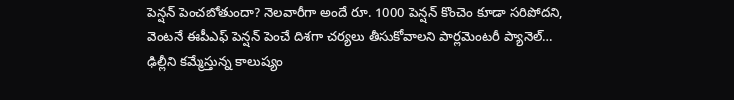పెన్షన్ పెంచబోతుందా? నెలవారీగా అందే రూ. 1000 పెన్షన్ కొంచెం కూడా సరిపోదని, వెంటనే ఈపీఎఫ్ పెన్షన్ పెంచే దిశగా చర్యలు తీసుకోవాలని పార్లమెంటరీ ప్యానెల్…
ఢిల్లీని కమ్మేస్తున్న కాలుష్యం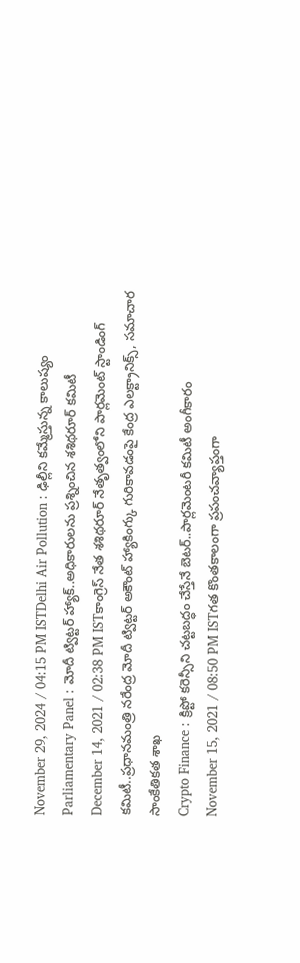November 29, 2024 / 04:15 PM ISTDelhi Air Pollution : ఢిల్లీని కమ్మేస్తున్న కాలుష్యం
Parliamentary Panel : మోదీ ట్విట్టర్ హ్యాక్..అధికారులను ప్రశ్నించిన శశిథరూర్ కమిటీ
December 14, 2021 / 02:38 PM ISTకాంగ్రెస్ నేత శశిథరూర్ నేతృత్వంలోని పార్లమెంట్ స్టాండింగ్ కమిటీ..ప్రధానమంత్రి నరేంద్ర మోదీ ట్విట్టర్ అకౌంట్ హ్యాకింగ్కు గురికావడంపై కేంద్ర ఎలక్ట్రానిక్స్, సమాచార సాంకేతికత శాఖ
Crypto Finance : క్రిప్టో కరెన్సీని చట్టబద్ధం చేస్తేనే బెటర్..పార్లమెంటరీ కమిటీ అంగీకారం
November 15, 2021 / 08:50 PM ISTగత కొంతకాలంగా ప్రపంచవ్యాప్తంగా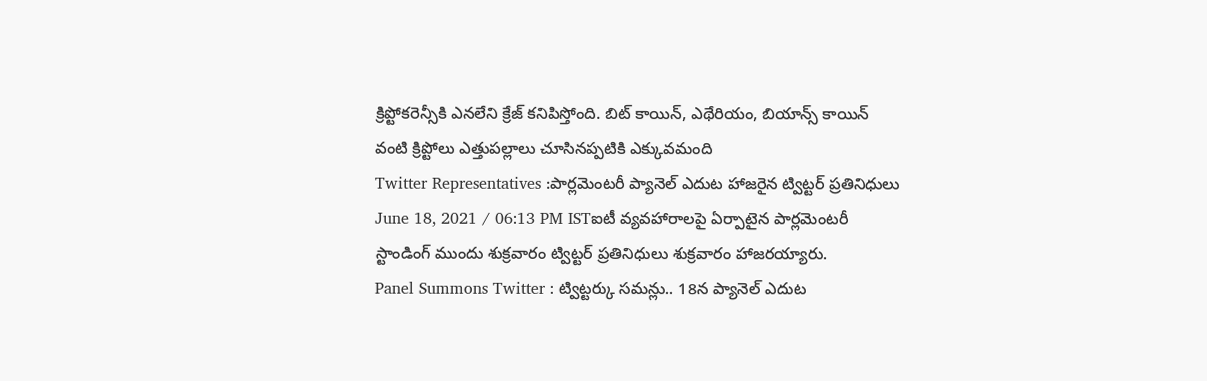క్రిప్టోకరెన్సీకి ఎనలేని క్రేజ్ కనిపిస్తోంది. బిట్ కాయిన్, ఎథేరియం, బియాన్స్ కాయిన్ వంటి క్రిప్టోలు ఎత్తుపల్లాలు చూసినప్పటికి ఎక్కువమంది
Twitter Representatives :పార్లమెంటరీ ప్యానెల్ ఎదుట హాజరైన ట్విట్టర్ ప్రతినిధులు
June 18, 2021 / 06:13 PM ISTఐటీ వ్యవహారాలపై ఏర్పాటైన పార్లమెంటరీ స్టాండింగ్ ముందు శుక్రవారం ట్విట్టర్ ప్రతినిధులు శుక్రవారం హాజరయ్యారు.
Panel Summons Twitter : ట్విట్టర్కు సమన్లు.. 18న ప్యానెల్ ఎదుట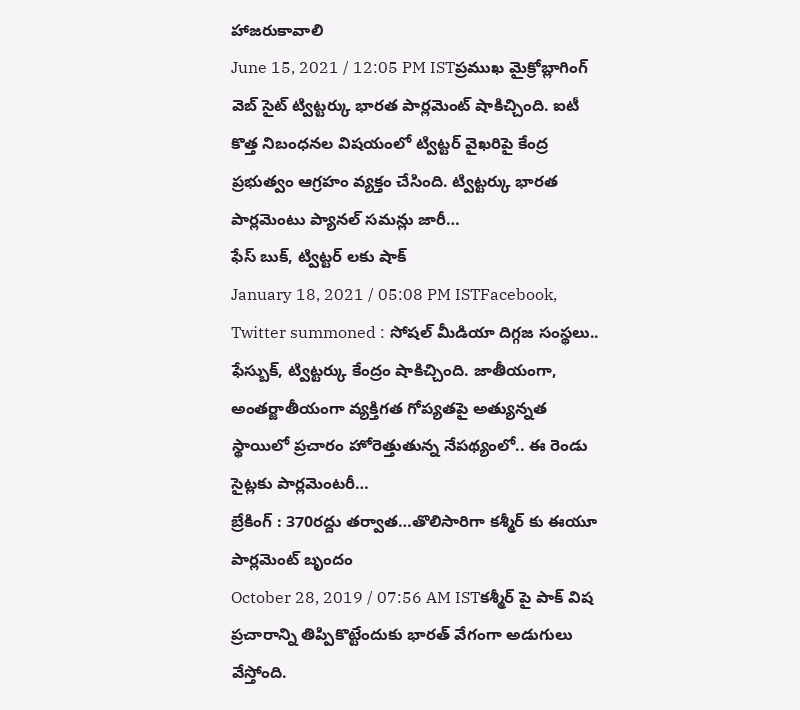హాజరుకావాలి
June 15, 2021 / 12:05 PM ISTప్రముఖ మైక్రోబ్లాగింగ్ వెబ్ సైట్ ట్విట్టర్కు భారత పార్లమెంట్ షాకిచ్చింది. ఐటీ కొత్త నిబంధనల విషయంలో ట్విట్టర్ వైఖరిపై కేంద్ర ప్రభుత్వం ఆగ్రహం వ్యక్తం చేసింది. ట్విట్టర్కు భారత పార్లమెంటు ప్యానల్ సమన్లు జారీ…
ఫేస్ బుక్, ట్విట్టర్ లకు షాక్
January 18, 2021 / 05:08 PM ISTFacebook, Twitter summoned : సోషల్ మీడియా దిగ్గజ సంస్థలు.. ఫేస్బుక్, ట్విట్టర్కు కేంద్రం షాకిచ్చింది. జాతీయంగా, అంతర్జాతీయంగా వ్యక్తిగత గోప్యతపై అత్యున్నత స్థాయిలో ప్రచారం హోరెత్తుతున్న నేపథ్యంలో.. ఈ రెండు సైట్లకు పార్లమెంటరీ…
బ్రేకింగ్ : 370రద్దు తర్వాత…తొలిసారిగా కశ్మీర్ కు ఈయూ పార్లమెంట్ బృందం
October 28, 2019 / 07:56 AM ISTకశ్మీర్ పై పాక్ విష ప్రచారాన్ని తిప్పికొట్టేందుకు భారత్ వేగంగా అడుగులు వేస్తోంది.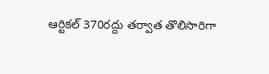ఆర్టికల్ 370రద్దు తర్వాత తొలిసారిగా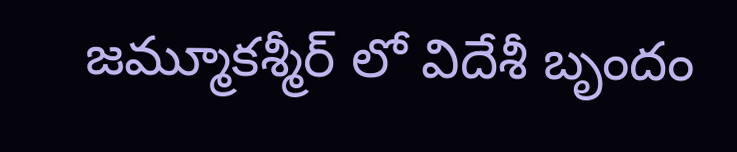జమ్మూకశ్మీర్ లో విదేశీ బృందం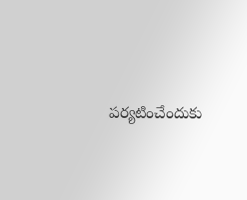పర్యటించేందుకు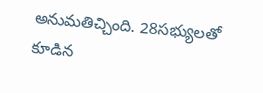అనుమతిచ్చింది. 28సభ్యులతో కూడిన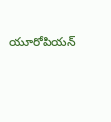యూరోపియన్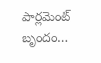పార్లమెంట్ బృందం…